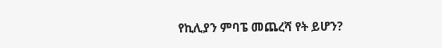የኪሊያን ምባፔ መጨረሻ የት ይሆን?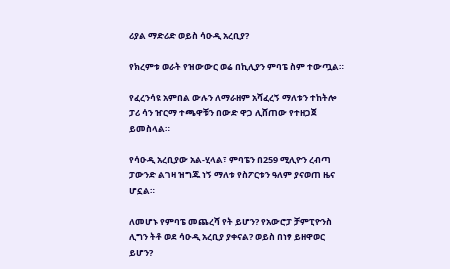ሪያል ማድሪድ ወይስ ሳዑዲ አረቢያ?

የክረምቱ ወራት የዝውውር ወሬ በኪሊያን ምባፔ ስም ተውጧል።

የፈረንሳዩ አምበል ውሉን ለማራዘም አሻፈረኝ ማለቱን ተከትሎ ፓሪ ሳን ዠርማ ተጫዋቹን በውድ ዋጋ ሊሸጠው የተዘጋጀ ይመስላል።

የሳዑዲ አረቢያው አል-ሂላል፣ ምባፔን በ259 ሚሊዮን ረብጣ ፓውንድ ልገዛ ዝግጁ ነኝ ማለቱ የስፖርቱን ዓለም ያናወጠ ዜና ሆኗል።

ለመሆኑ የምባፔ መጨረሻ የት ይሆን? የአውሮፓ ቻምፒዮንስ ሊግን ትቶ ወደ ሳዑዲ አረቢያ ያቀናል? ወይስ በነፃ ይዘዋወር ይሆን?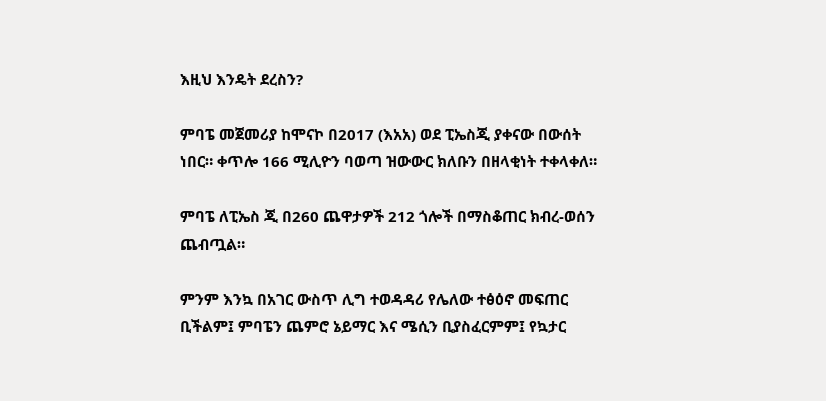እዚህ እንዴት ደረስን?

ምባፔ መጀመሪያ ከሞናኮ በ2017 (እአአ) ወደ ፒኤስጂ ያቀናው በውሰት ነበር። ቀጥሎ 166 ሚሊዮን ባወጣ ዝውውር ክለቡን በዘላቂነት ተቀላቀለ።

ምባፔ ለፒኤስ ጂ በ260 ጨዋታዎች 212 ጎሎች በማስቆጠር ክብረ-ወሰን ጨብጧል።

ምንም እንኳ በአገር ውስጥ ሊግ ተወዳዳሪ የሌለው ተፅዕኖ መፍጠር ቢችልም፤ ምባፔን ጨምሮ ኔይማር እና ሜሲን ቢያስፈርምም፤ የኳታር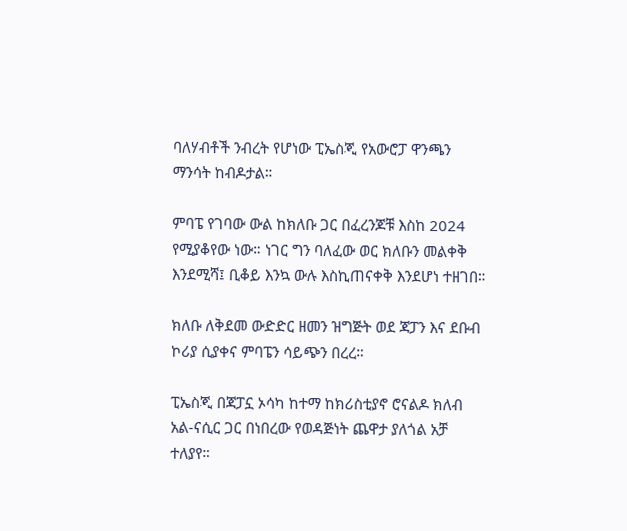ባለሃብቶች ንብረት የሆነው ፒኤስጂ የአውሮፓ ዋንጫን ማንሳት ከብዶታል።

ምባፔ የገባው ውል ከክለቡ ጋር በፈረንጆቹ እስከ 2024 የሚያቆየው ነው። ነገር ግን ባለፈው ወር ክለቡን መልቀቅ እንደሚሻ፤ ቢቆይ እንኳ ውሉ እስኪጠናቀቅ እንደሆነ ተዘገበ።

ክለቡ ለቅደመ ውድድር ዘመን ዝግጅት ወደ ጃፓን እና ደቡብ ኮሪያ ሲያቀና ምባፔን ሳይጭን በረረ።

ፒኤስጂ በጃፓኗ ኦሳካ ከተማ ከክሪስቲያኖ ሮናልዶ ክለብ አል-ናሲር ጋር በነበረው የወዳጅነት ጨዋታ ያለጎል አቻ ተለያየ።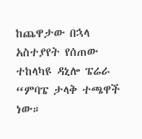ከጨዋታው በኋላ አስተያየት የሰጠው ተከላካዩ ዳኒሎ ፔሬራ “ምባፔ ታላቅ ተጫዋች ነው።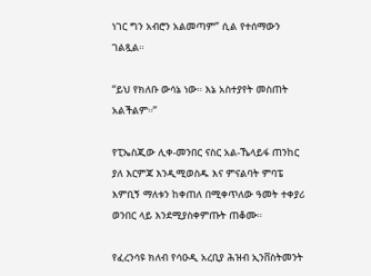ነገር ግን አብሮን አልመጣም” ሲል የተሰማውን ገልጿል።

“ይህ የክለቡ ውሳኔ ነው። እኔ አስተያየት መስጠት አልችልም።”

የፒኤስጂው ሊቀ-መንበር ናስር አል-ኼላይፋ ጠንከር ያለ እርምጃ እንዲሚወስዱ እና ምናልባት ምባፔ እምቢኝ ማለቱን ከቀጠለ በሚቀጥለው ዓመት ተቀያሪ ወንበር ላይ እንደሚያስቀምጡት ጠቆሙ።

የፈረንሳዩ ክለብ የሳዑዲ አረቢያ ሕዝብ ኢንቨስትመንት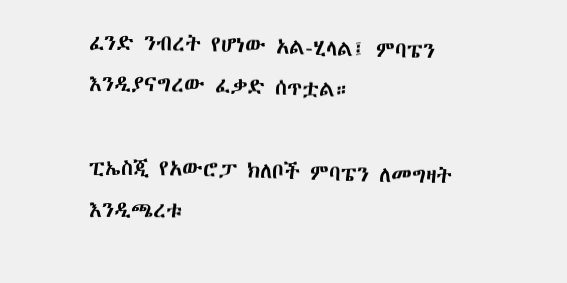ፈንድ ንብረት የሆነው አል-ሂላል፤ ምባፔን እንዲያናግረው ፈቃድ ሰጥቷል።

ፒኤስጂ የአውሮፓ ክለቦች ምባፔን ለመግዛት እንዲጫረቱ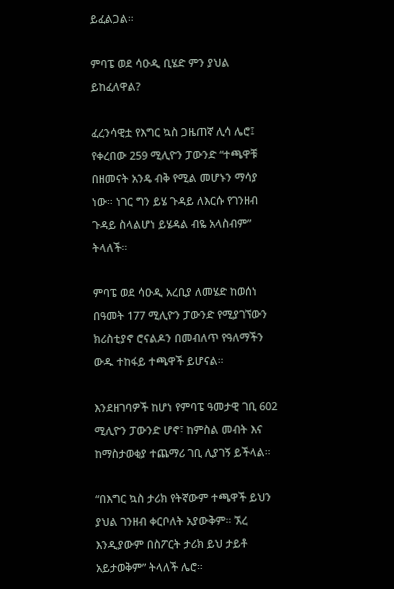ይፈልጋል።

ምባፔ ወደ ሳዑዲ ቢሄድ ምን ያህል ይከፈለዋል?

ፈረንሳዊቷ የእግር ኳስ ጋዜጠኛ ሊሳ ሌሮ፤ የቀረበው 259 ሚሊዮን ፓውንድ “ተጫዋቹ በዘመናት አንዴ ብቅ የሚል መሆኑን ማሳያ ነው። ነገር ግን ይሄ ጉዳይ ለእርሱ የገንዘብ ጉዳይ ስላልሆነ ይሄዳል ብዬ አላስብም” ትላለች።

ምባፔ ወደ ሳዑዲ አረቢያ ለመሄድ ከወሰነ በዓመት 177 ሚሊዮን ፓውንድ የሚያገኘውን ክሪስቲያኖ ሮናልዶን በመብለጥ የዓለማችን ውዱ ተከፋይ ተጫዋች ይሆናል።

እንደዘገባዎች ከሆነ የምባፔ ዓመታዊ ገቢ 602 ሚሊዮን ፓውንድ ሆኖ፣ ከምስል መብት እና ከማስታወቂያ ተጨማሪ ገቢ ሊያገኝ ይችላል።

“በእግር ኳስ ታሪክ የትኛውም ተጫዋች ይህን ያህል ገንዘብ ቀርቦለት አያውቅም። ኧረ እንዲያውም በስፖርት ታሪክ ይህ ታይቶ አይታወቅም” ትላለች ሌሮ።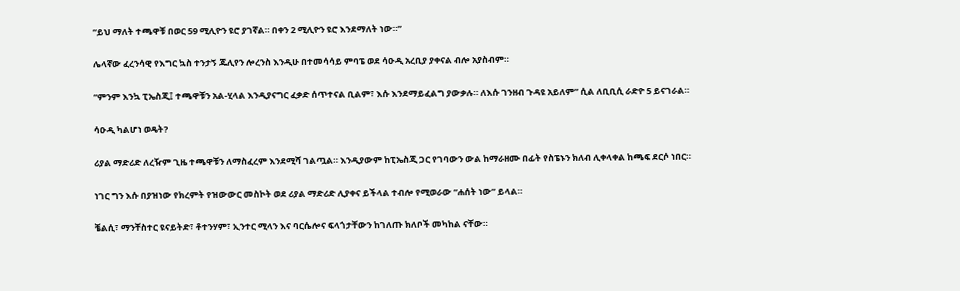“ይህ ማለት ተጫዋቹ በወር 59 ሚሊዮን ዩሮ ያገኛል። በቀን 2 ሚሊዮን ዩሮ እንደማለት ነው።”

ሌላኛው ፈረንሳዊ የእግር ኳስ ተንታኝ ጁሊየን ሎረንስ እንዲሁ በተመሳሳይ ምባፔ ወደ ሳዑዲ አረቢያ ያቀናል ብሎ አያስብም።

“ምንም እንኳ ፒኤስጂ፤ ተጫዋቹን አል-ሂላል እንዲያናግር ፈቃድ ሰጥተናል ቢልም፣ እሱ እንደማይፈልግ ያውቃሉ። ለእሱ ገንዘብ ጉዳዩ አይለም” ሲል ለቢቢሲ ራድዮ 5 ይናገራል።

ሳዑዲ ካልሆነ ወዴት?

ሪያል ማድሪድ ለረዥም ጊዜ ተጫዋቹን ለማስፈረም እንደሚሻ ገልጧል። እንዲያውም ከፒኤስጂ ጋር የገባውን ውል ከማራዘሙ በፊት የስፔኑን ክለብ ሊቀላቀል ከጫፍ ደርሶ ነበር።

ነገር ግን እሱ በያዝነው የክረምት የዝውውር መስኮት ወደ ሪያል ማድሪድ ሊያቀና ይችላል ተብሎ የሚወራው “ሐሰት ነው” ይላል።

ቼልሲ፣ ማንቸስተር ዩናይትድ፣ ቶተንሃም፣ ኢንተር ሚላን እና ባርሴሎና ፍላጎታቸውን ከገለጡ ክለቦች መካከል ናቸው።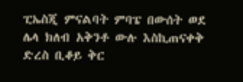ፒኤስጂ ምናልባት ምባፔ በውሰት ወደ ሌላ ክለብ አቅንቶ ውሉ እስኪጠናቀቅ ድረስ ቢቆይ ቅር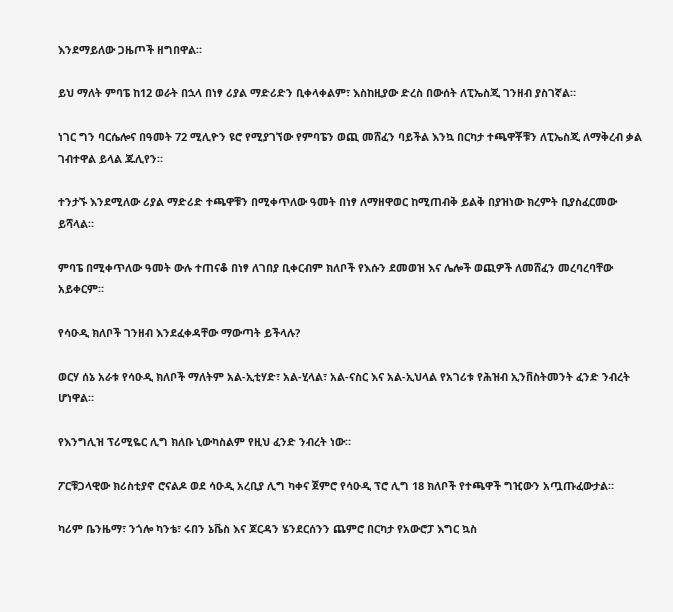እንደማይለው ጋዜጦች ዘግበዋል።

ይህ ማለት ምባፔ ከ12 ወራት በኋላ በነፃ ሪያል ማድሪድን ቢቀላቀልም፣ እስከዚያው ድረስ በውሰት ለፒኤስጂ ገንዘብ ያስገኛል።

ነገር ግን ባርሴሎና በዓመት 72 ሚሊዮን ዩሮ የሚያገኘው የምባፔን ወጪ መሸፈን ባይችል እንኳ በርካታ ተጫዋቾቹን ለፒኤስጂ ለማቅረብ ቃል ገብተዋል ይላል ጁሊየን።

ተንታኙ እንደሚለው ሪያል ማድሪድ ተጫዋቹን በሚቀጥለው ዓመት በነፃ ለማዘዋወር ከሚጠብቅ ይልቅ በያዝነው ክረምት ቢያስፈርመው ይሻላል።

ምባፔ በሚቀጥለው ዓመት ውሉ ተጠናቆ በነፃ ለገበያ ቢቀርብም ክለቦች የእሱን ደመወዝ እና ሌሎች ወጪዎች ለመሸፈን መረባረባቸው አይቀርም።

የሳዑዲ ክለቦች ገንዘብ እንደፈቀዳቸው ማውጣት ይችላሉ?

ወርሃ ሰኔ አራቱ የሳዑዲ ክለቦች ማለትም አል-ኢቲሃድ፣ አል-ሂላል፣ አል-ናስር እና አል-ኢህላል የአገሪቱ የሕዝብ ኢንቨስትመንት ፈንድ ንብረት ሆነዋል።

የእንግሊዝ ፕሪሚዬር ሊግ ክለቡ ኒውካስልም የዚህ ፈንድ ንብረት ነው።

ፖርቹጋላዊው ክሪስቲያኖ ሮናልዶ ወደ ሳዑዲ አረቢያ ሊግ ካቀና ጀምሮ የሳዑዲ ፕሮ ሊግ 18 ክለቦች የተጫዋች ግዢውን አጧጡፈውታል።

ካሪም ቤንዜማ፣ ንጎሎ ካንቴ፣ ሩበን ኔቬስ እና ጆርዳን ሄንደርሰንን ጨምሮ በርካታ የአውሮፓ እግር ኳስ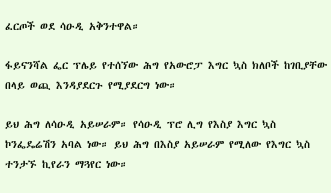ፈርጦች ወደ ሳዑዲ አቅንተዋል።

ፋይናንሻል ፌር ፕሌይ የተሰኘው ሕግ የአውሮፓ እግር ኳስ ክለቦች ከገቢያቸው በላይ ወጪ እንዳያደርጉ የሚያደርግ ነው።

ይህ ሕግ ለሳዑዲ አይሠራም። የሳዑዲ ፕሮ ሊግ የእስያ እግር ኳስ ኮንፌዴሬሽን አባል ነው። ይህ ሕግ በእስያ አይሠራም የሚለው የእግር ኳስ ተንታኙ ኪየራን ማጓየር ነው።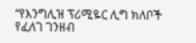“የእንግሊዝ ፕሪሚዬር ሊግ ክለቦች የፈለገ ገንዘብ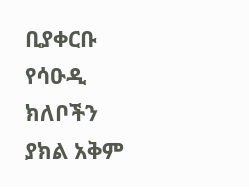ቢያቀርቡ የሳዑዲ ክለቦችን ያክል አቅም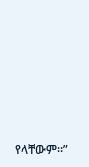የላቸውም።”